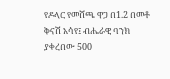የዶላር የመሸጫ ዋጋ በ1.2 በመቶ ቅናሽ አሳየ፤ ብሔራዊ ባንክ ያቀረበው 500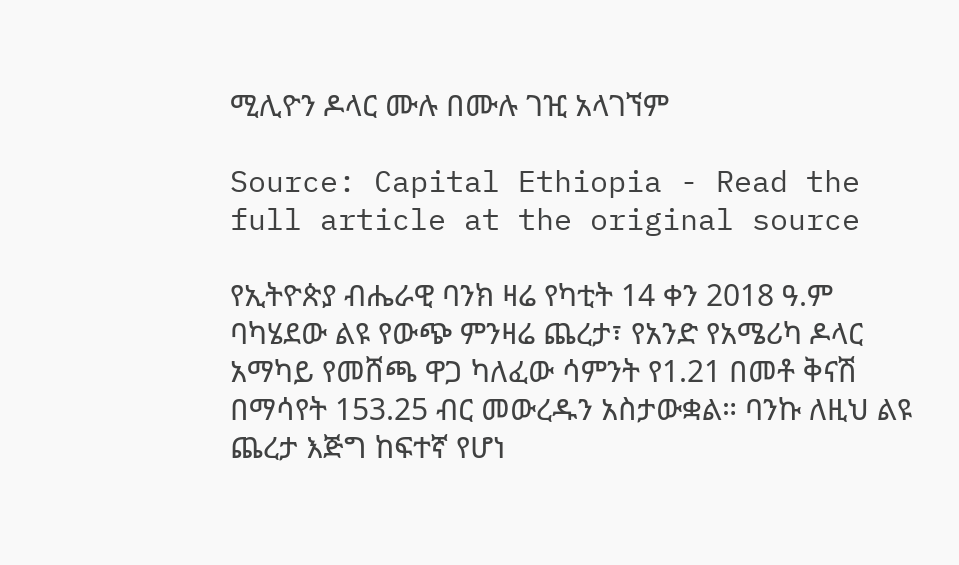ሚሊዮን ዶላር ሙሉ በሙሉ ገዢ አላገኘም

Source: Capital Ethiopia - Read the full article at the original source

የኢትዮጵያ ብሔራዊ ባንክ ዛሬ የካቲት 14 ቀን 2018 ዓ.ም ባካሄደው ልዩ የውጭ ምንዛሬ ጨረታ፣ የአንድ የአሜሪካ ዶላር አማካይ የመሸጫ ዋጋ ካለፈው ሳምንት የ1.21 በመቶ ቅናሽ በማሳየት 153.25 ብር መውረዱን አስታውቋል። ባንኩ ለዚህ ልዩ ጨረታ እጅግ ከፍተኛ የሆነ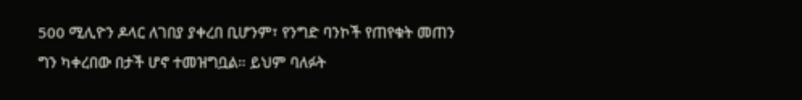500 ሚሊዮን ዶላር ለገበያ ያቀረበ ቢሆንም፣ የንግድ ባንኮች የጠየቁት መጠን ግን ካቀረበው በታች ሆኖ ተመዝግቧል። ይህም ባለፉት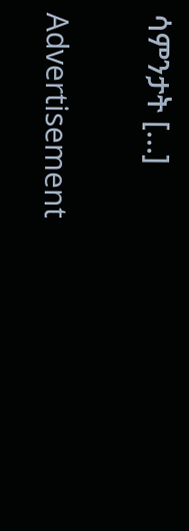ሳምንታት […]

Advertisement